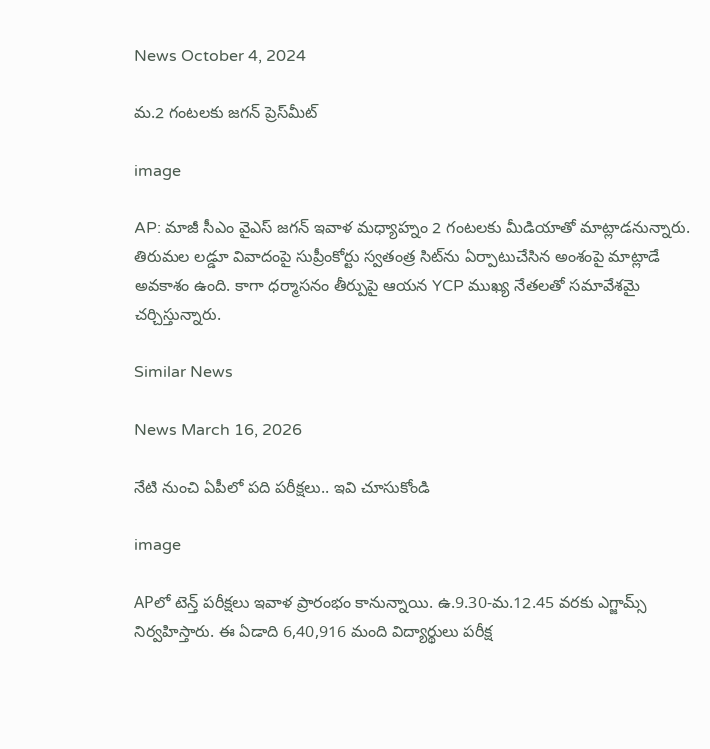News October 4, 2024

మ.2 గంటలకు జగన్ ప్రెస్‌మీట్

image

AP: మాజీ సీఎం వైఎస్ జగన్ ఇవాళ మధ్యాహ్నం 2 గంటలకు మీడియాతో మాట్లాడనున్నారు. తిరుమల లడ్డూ వివాదంపై సుప్రీంకోర్టు స్వతంత్ర సిట్‌ను ఏర్పాటుచేసిన అంశంపై మాట్లాడే అవకాశం ఉంది. కాగా ధర్మాసనం తీర్పుపై ఆయన YCP ముఖ్య నేతలతో సమావేశమై చర్చిస్తున్నారు.

Similar News

News March 16, 2026

నేటి నుంచి ఏపీలో పది పరీక్షలు.. ఇవి చూసుకోండి

image

APలో టెన్త్ పరీక్షలు ఇవాళ ప్రారంభం కానున్నాయి. ఉ.9.30-మ.12.45 వరకు ఎగ్జామ్స్ నిర్వహిస్తారు. ఈ ఏడాది 6,40,916 మంది విద్యార్థులు పరీక్ష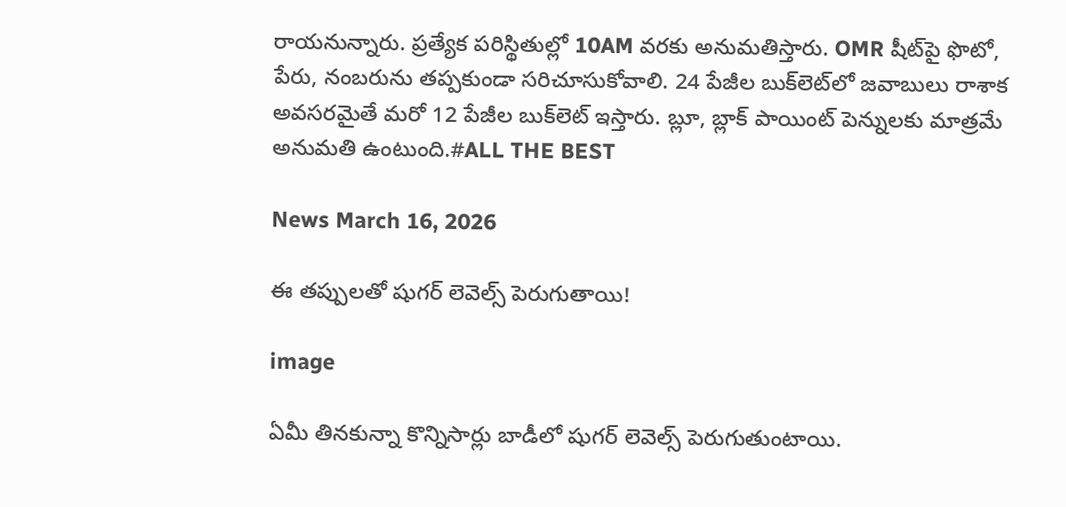రాయనున్నారు. ప్రత్యేక పరిస్థితుల్లో 10AM వరకు అనుమతిస్తారు. OMR షీట్‌పై ఫొటో, పేరు, నంబరును తప్పకుండా సరిచూసుకోవాలి. 24 పేజీల బుక్‌లెట్‌లో జవాబులు రాశాక అవసరమైతే మరో 12 పేజీల బుక్‌లెట్ ఇస్తారు. బ్లూ, బ్లాక్ పాయింట్ పెన్నులకు మాత్రమే అనుమతి ఉంటుంది.#ALL THE BEST

News March 16, 2026

ఈ తప్పులతో షుగర్ లెవెల్స్ పెరుగుతాయి!

image

ఏమీ తినకున్నా కొన్నిసార్లు బాడీలో షుగర్ లెవెల్స్ పెరుగుతుంటాయి.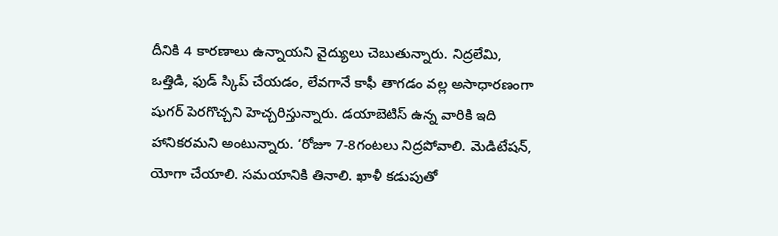దీనికి 4 కారణాలు ఉన్నాయని వైద్యులు చెబుతున్నారు. నిద్రలేమి, ఒత్తిడి, ఫుడ్ స్కిప్ చేయడం, లేవగానే కాఫీ తాగడం వల్ల అసాధారణంగా షుగర్ పెరగొచ్చని హెచ్చరిస్తున్నారు. డయాబెటిస్ ఉన్న వారికి ఇది హానికరమని అంటున్నారు. ‘రోజూ 7-8గంటలు నిద్రపోవాలి. మెడిటేషన్, యోగా చేయాలి. సమయానికి తినాలి. ఖాళీ కడుపుతో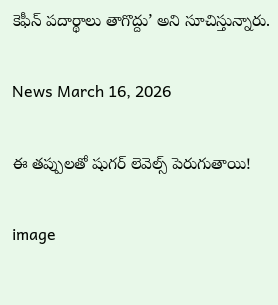కెఫీన్ పదార్థాలు తాగొద్దు’ అని సూచిస్తున్నారు.

News March 16, 2026

ఈ తప్పులతో షుగర్ లెవెల్స్ పెరుగుతాయి!

image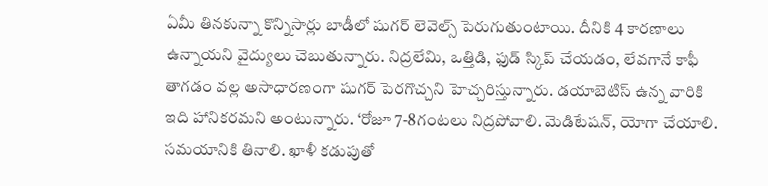ఏమీ తినకున్నా కొన్నిసార్లు బాడీలో షుగర్ లెవెల్స్ పెరుగుతుంటాయి. దీనికి 4 కారణాలు ఉన్నాయని వైద్యులు చెబుతున్నారు. నిద్రలేమి, ఒత్తిడి, ఫుడ్ స్కిప్ చేయడం, లేవగానే కాఫీ తాగడం వల్ల అసాధారణంగా షుగర్ పెరగొచ్చని హెచ్చరిస్తున్నారు. డయాబెటిస్ ఉన్న వారికి ఇది హానికరమని అంటున్నారు. ‘రోజూ 7-8గంటలు నిద్రపోవాలి. మెడిటేషన్, యోగా చేయాలి. సమయానికి తినాలి. ఖాళీ కడుపుతో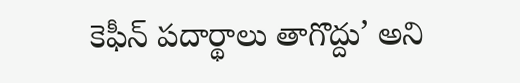కెఫీన్ పదార్థాలు తాగొద్దు’ అని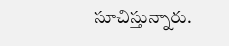సూచిస్తున్నారు.